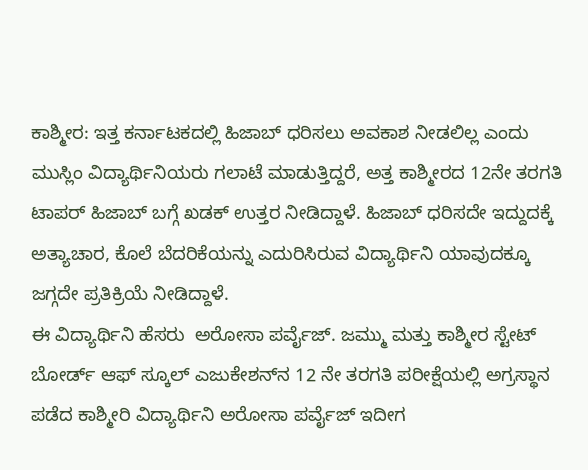ಕಾಶ್ಮೀರ: ಇತ್ತ ಕರ್ನಾಟಕದಲ್ಲಿ ಹಿಜಾಬ್‌ ಧರಿಸಲು ಅವಕಾಶ ನೀಡಲಿಲ್ಲ ಎಂದು ಮುಸ್ಲಿಂ ವಿದ್ಯಾರ್ಥಿನಿಯರು ಗಲಾಟೆ ಮಾಡುತ್ತಿದ್ದರೆ, ಅತ್ತ ಕಾಶ್ಮೀರದ 12ನೇ ತರಗತಿ ಟಾಪರ್‌ ಹಿಜಾಬ್‌ ಬಗ್ಗೆ ಖಡಕ್‌ ಉತ್ತರ ನೀಡಿದ್ದಾಳೆ. ಹಿಜಾಬ್‌ ಧರಿಸದೇ ಇದ್ದುದಕ್ಕೆ ಅತ್ಯಾಚಾರ, ಕೊಲೆ ಬೆದರಿಕೆಯನ್ನು ಎದುರಿಸಿರುವ ವಿದ್ಯಾರ್ಥಿನಿ ಯಾವುದಕ್ಕೂ ಜಗ್ಗದೇ ಪ್ರತಿಕ್ರಿಯೆ ನೀಡಿದ್ದಾಳೆ.
ಈ ವಿದ್ಯಾರ್ಥಿನಿ ಹೆಸರು  ಅರೋಸಾ ಪರ್ವೈಜ್. ಜಮ್ಮು ಮತ್ತು ಕಾಶ್ಮೀರ ಸ್ಟೇಟ್ ಬೋರ್ಡ್ ಆಫ್ ಸ್ಕೂಲ್ ಎಜುಕೇಶನ್‌ನ 12 ನೇ ತರಗತಿ ಪರೀಕ್ಷೆಯಲ್ಲಿ ಅಗ್ರಸ್ಥಾನ ಪಡೆದ ಕಾಶ್ಮೀರಿ ವಿದ್ಯಾರ್ಥಿನಿ ಅರೋಸಾ ಪರ್ವೈಜ್ ಇದೀಗ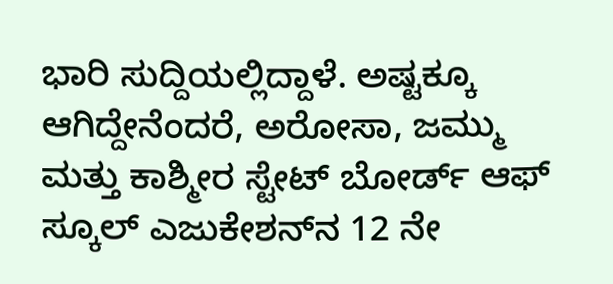ಭಾರಿ ಸುದ್ದಿಯಲ್ಲಿದ್ದಾಳೆ. ಅಷ್ಟಕ್ಕೂ ಆಗಿದ್ದೇನೆಂದರೆ, ಅರೋಸಾ, ಜಮ್ಮು ಮತ್ತು ಕಾಶ್ಮೀರ ಸ್ಟೇಟ್ ಬೋರ್ಡ್ ಆಫ್ ಸ್ಕೂಲ್ ಎಜುಕೇಶನ್‌ನ 12 ನೇ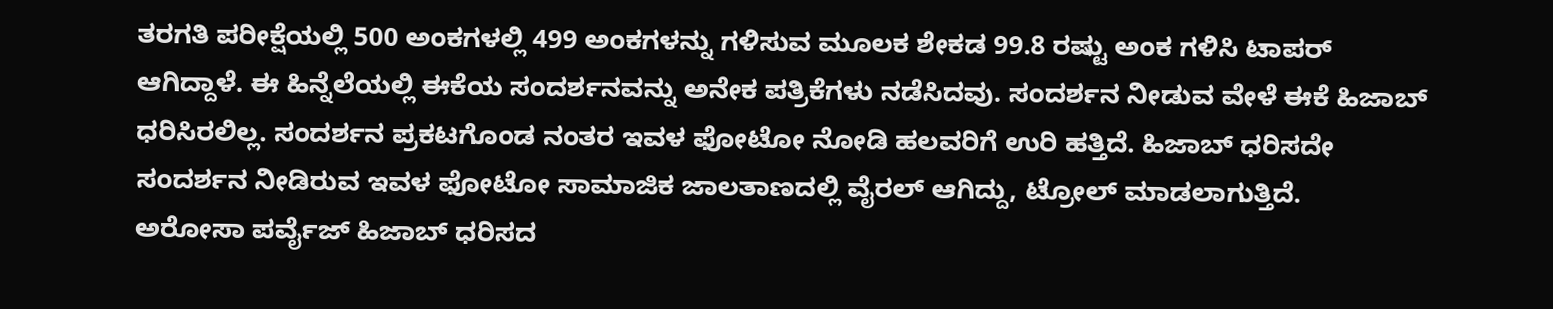ತರಗತಿ ಪರೀಕ್ಷೆಯಲ್ಲಿ 500 ಅಂಕಗಳಲ್ಲಿ 499 ಅಂಕಗಳನ್ನು ಗಳಿಸುವ ಮೂಲಕ ಶೇಕಡ 99.8 ರಷ್ಟು ಅಂಕ ಗಳಿಸಿ ಟಾಪರ್ ಆಗಿದ್ದಾಳೆ. ಈ ಹಿನ್ನೆಲೆಯಲ್ಲಿ ಈಕೆಯ ಸಂದರ್ಶನವನ್ನು ಅನೇಕ ಪತ್ರಿಕೆಗಳು ನಡೆಸಿದವು. ಸಂದರ್ಶನ ನೀಡುವ ವೇಳೆ ಈಕೆ ಹಿಜಾಬ್‌ ಧರಿಸಿರಲಿಲ್ಲ. ಸಂದರ್ಶನ ಪ್ರಕಟಗೊಂಡ ನಂತರ ಇವಳ ಫೋಟೋ ನೋಡಿ ಹಲವರಿಗೆ ಉರಿ ಹತ್ತಿದೆ. ಹಿಜಾಬ್‌ ಧರಿಸದೇ ಸಂದರ್ಶನ ನೀಡಿರುವ ಇವಳ ಫೋಟೋ ಸಾಮಾಜಿಕ ಜಾಲತಾಣದಲ್ಲಿ ವೈರಲ್‌ ಆಗಿದ್ದು, ಟ್ರೋಲ್‌ ಮಾಡಲಾಗುತ್ತಿದೆ.
ಅರೋಸಾ ಪರ್ವೈಜ್ ಹಿಜಾಬ್ ಧರಿಸದ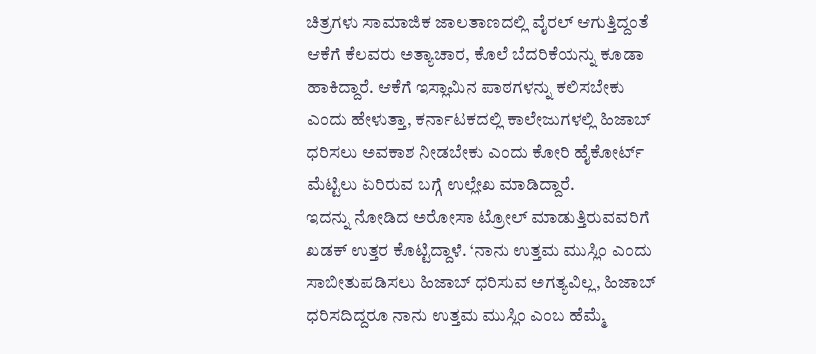ಚಿತ್ರಗಳು ಸಾಮಾಜಿಕ ಜಾಲತಾಣದಲ್ಲಿ ವೈರಲ್‌ ಆಗುತ್ತಿದ್ದಂತೆ ಆಕೆಗೆ ಕೆಲವರು ಅತ್ಯಾಚಾರ, ಕೊಲೆ ಬೆದರಿಕೆಯನ್ನು ಕೂಡಾ ಹಾಕಿದ್ದಾರೆ. ಆಕೆಗೆ ಇಸ್ಲಾಮಿನ ಪಾಠಗಳನ್ನು ಕಲಿಸಬೇಕು ಎಂದು ಹೇಳುತ್ತಾ, ಕರ್ನಾಟಕದಲ್ಲಿ ಕಾಲೇಜುಗಳಲ್ಲಿ ಹಿಜಾಬ್‌ ಧರಿಸಲು ಅವಕಾಶ ನೀಡಬೇಕು ಎಂದು ಕೋರಿ ಹೈಕೋರ್ಟ್ ಮೆಟ್ಟಿಲು ಏರಿರುವ ಬಗ್ಗೆ ಉಲ್ಲೇಖ ಮಾಡಿದ್ದಾರೆ.
ಇದನ್ನು ನೋಡಿದ ಅರೋಸಾ ಟ್ರೋಲ್‌ ಮಾಡುತ್ತಿರುವವರಿಗೆ ಖಡಕ್‌ ಉತ್ತರ ಕೊಟ್ಟಿದ್ದಾಳೆ. ‘ನಾನು ಉತ್ತಮ ಮುಸ್ಲಿಂ ಎಂದು ಸಾಬೀತುಪಡಿಸಲು ಹಿಜಾಬ್ ಧರಿಸುವ ಅಗತ್ಯವಿಲ್ಲ, ಹಿಜಾಬ್‌ ಧರಿಸದಿದ್ದರೂ ನಾನು ಉತ್ತಮ ಮುಸ್ಲಿಂ ಎಂಬ ಹೆಮ್ಮೆ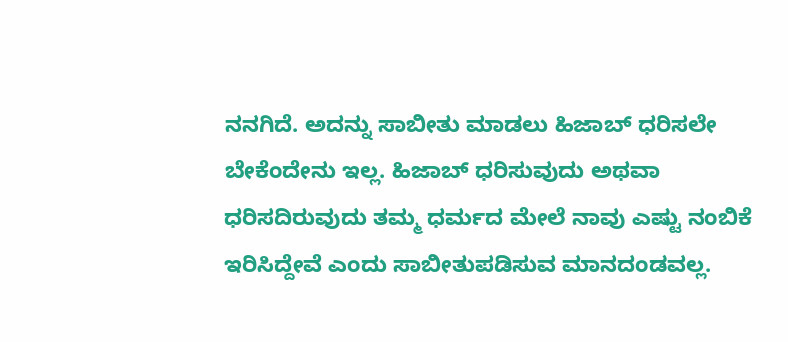ನನಗಿದೆ. ಅದನ್ನು ಸಾಬೀತು ಮಾಡಲು ಹಿಜಾಬ್‌ ಧರಿಸಲೇ ಬೇಕೆಂದೇನು ಇಲ್ಲ. ಹಿಜಾಬ್ ಧರಿಸುವುದು ಅಥವಾ ಧರಿಸದಿರುವುದು ತಮ್ಮ ಧರ್ಮದ ಮೇಲೆ ನಾವು ಎಷ್ಟು ನಂಬಿಕೆ ಇರಿಸಿದ್ದೇವೆ ಎಂದು ಸಾಬೀತುಪಡಿಸುವ ಮಾನದಂಡವಲ್ಲ.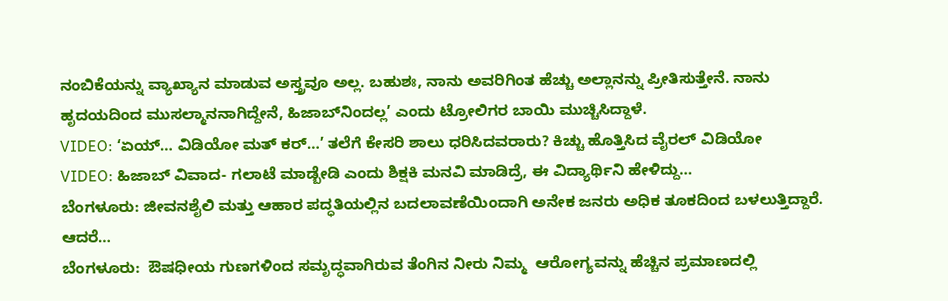ನಂಬಿಕೆಯನ್ನು ವ್ಯಾಖ್ಯಾನ ಮಾಡುವ ಅಸ್ತ್ರವೂ ಅಲ್ಲ. ಬಹುಶಃ, ನಾನು ಅವರಿಗಿಂತ ಹೆಚ್ಚು ಅಲ್ಲಾನನ್ನು ಪ್ರೀತಿಸುತ್ತೇನೆ. ನಾನು ಹೃದಯದಿಂದ ಮುಸಲ್ಮಾನನಾಗಿದ್ದೇನೆ, ಹಿಜಾಬ್‌ನಿಂದಲ್ಲ’ ಎಂದು ಟ್ರೋಲಿಗರ ಬಾಯಿ ಮುಚ್ಚಿಸಿದ್ದಾಳೆ.
VIDEO: ‘ಏಯ್‌… ವಿಡಿಯೋ ಮತ್ ಕರ್…’ ತಲೆಗೆ ಕೇಸರಿ ಶಾಲು ಧರಿಸಿದವರಾರು? ಕಿಚ್ಚು ಹೊತ್ತಿಸಿದ ವೈರಲ್‌ ವಿಡಿಯೋ
VIDEO: ಹಿಜಾಬ್‌ ವಿವಾದ- ಗಲಾಟೆ ಮಾಡ್ಬೇಡಿ ಎಂದು ಶಿಕ್ಷಕಿ ಮನವಿ ಮಾಡಿದ್ರೆ, ಈ ವಿದ್ಯಾರ್ಥಿನಿ ಹೇಳಿದ್ದು…
ಬೆಂಗಳೂರು: ಜೀವನಶೈಲಿ ಮತ್ತು ಆಹಾರ ಪದ್ಧತಿಯಲ್ಲಿನ ಬದಲಾವಣೆಯಿಂದಾಗಿ ಅನೇಕ ಜನರು ಅಧಿಕ ತೂಕದಿಂದ ಬಳಲುತ್ತಿದ್ದಾರೆ. ಆದರೆ…
ಬೆಂಗಳೂರು:  ಔಷಧೀಯ ಗುಣಗಳಿಂದ ಸಮೃದ್ಧವಾಗಿರುವ ತೆಂಗಿನ ನೀರು ನಿಮ್ಮ  ಆರೋಗ್ಯವನ್ನು ಹೆಚ್ಚಿನ ಪ್ರಮಾಣದಲ್ಲಿ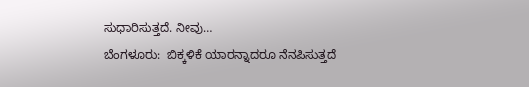ಸುಧಾರಿಸುತ್ತದೆ. ನೀವು…
ಬೆಂಗಳೂರು:  ಬಿಕ್ಕಳಿಕೆ ಯಾರನ್ನಾದರೂ ನೆನಪಿಸುತ್ತದೆ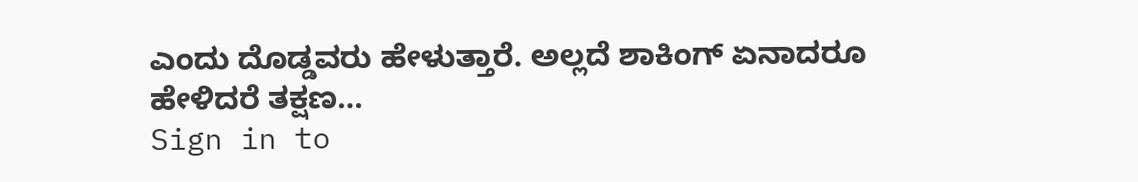ಎಂದು ದೊಡ್ಡವರು ಹೇಳುತ್ತಾರೆ. ಅಲ್ಲದೆ ಶಾಕಿಂಗ್ ಏನಾದರೂ ಹೇಳಿದರೆ ತಕ್ಷಣ…
Sign in to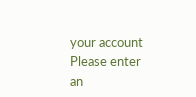your account
Please enter an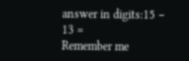answer in digits:15 − 13 =
Remember me